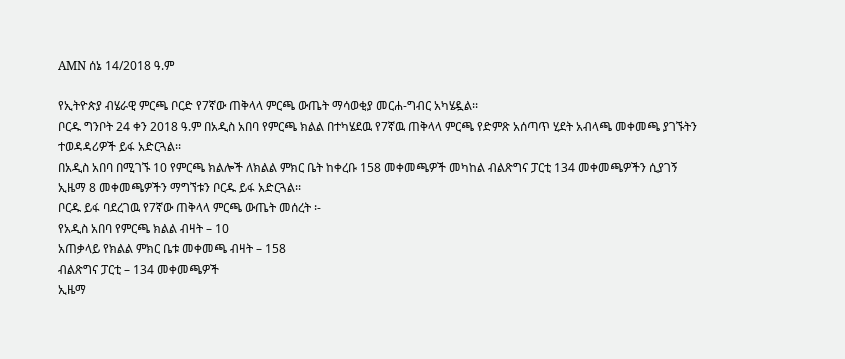AMN ሰኔ 14/2018 ዓ.ም

የኢትዮጵያ ብሄራዊ ምርጫ ቦርድ የ7ኛው ጠቅላላ ምርጫ ውጤት ማሳወቂያ መርሐ-ግብር አካሄዷል፡፡
ቦርዱ ግንቦት 24 ቀን 2018 ዓ.ም በአዲስ አበባ የምርጫ ክልል በተካሄደዉ የ7ኛዉ ጠቅላላ ምርጫ የድምጽ አሰጣጥ ሂደት አብላጫ መቀመጫ ያገኙትን ተወዳዳሪዎች ይፋ አድርጓል፡፡
በአዲስ አበባ በሚገኙ 10 የምርጫ ክልሎች ለክልል ምክር ቤት ከቀረቡ 158 መቀመጫዎች መካከል ብልጽግና ፓርቲ 134 መቀመጫዎችን ሲያገኝ ኢዜማ 8 መቀመጫዎችን ማግኘቱን ቦርዱ ይፋ አድርጓል፡፡
ቦርዱ ይፋ ባደረገዉ የ7ኛው ጠቅላላ ምርጫ ውጤት መሰረት ፡-
የአዲስ አበባ የምርጫ ክልል ብዛት – 10
አጠቃላይ የክልል ምክር ቤቱ መቀመጫ ብዛት – 158
ብልጽግና ፓርቲ – 134 መቀመጫዎች
ኢዜማ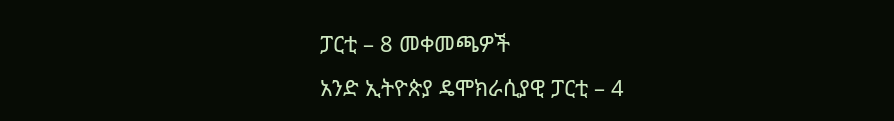ፓርቲ – 8 መቀመጫዎች
አንድ ኢትዮጵያ ዴሞክራሲያዊ ፓርቲ – 4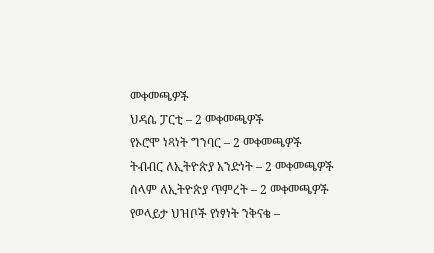መቀመጫዎች
ህዳሴ ፓርቲ – 2 መቀመጫዎች
የኦሮሞ ነጻነት ግንባር – 2 መቀመጫዎች
ትብብር ለኢትዮጵያ አንድነት – 2 መቀመጫዎች
ሰላም ለኢትዮጵያ ጥምረት – 2 መቀመጫዎች
የወላይታ ህዝቦች የነፃነት ንቅናቄ –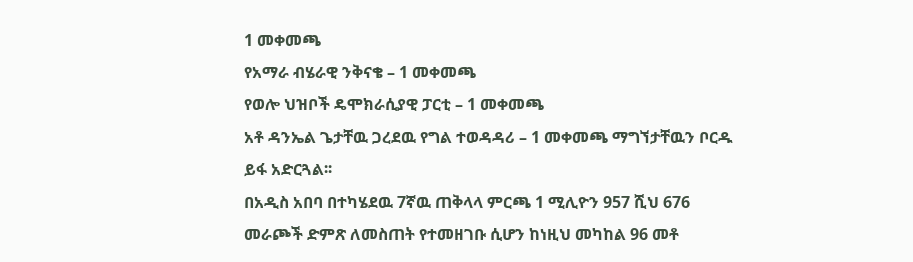1 መቀመጫ
የአማራ ብሄራዊ ንቅናቄ – 1 መቀመጫ
የወሎ ህዝቦች ዴሞክራሲያዊ ፓርቲ – 1 መቀመጫ
አቶ ዳንኤል ጌታቸዉ ጋረደዉ የግል ተወዳዳሪ – 1 መቀመጫ ማግኘታቸዉን ቦርዱ ይፋ አድርጓል፡፡
በአዲስ አበባ በተካሄደዉ 7ኛዉ ጠቅላላ ምርጫ 1 ሚሊዮን 957 ሺህ 676 መራጮች ድምጽ ለመስጠት የተመዘገቡ ሲሆን ከነዚህ መካከል 96 መቶ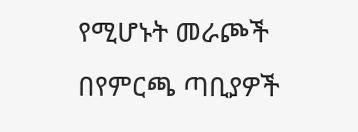የሚሆኑት መራጮች በየምርጫ ጣቢያዎች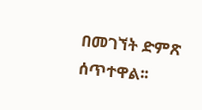በመገኘት ድምጽ ሰጥተዋል፡፡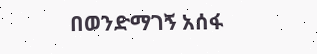በወንድማገኝ አሰፋ